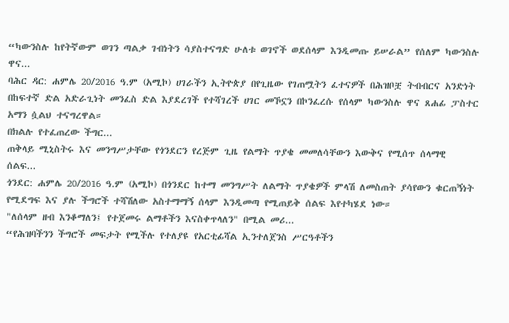“ካውንስሉ ከየትኛውም ወገን ጣልቃ ገብነትን ሳያስተናግድ ሁለቱ ወገኖች ወደሰላም እንዲመጡ ይሠራል” የሰለም ካውንስሉ ዋና...
ባሕር ዳር: ሐምሌ 20/2016 ዓ.ም (አሚኮ) ሀገራችን ኢትዮጵያ በየጊዜው የገጠሟትን ፈተናዎች በሕዝቦቿ ትብብርና አንድነት በከፍተኛ ድል አድራጊነት መንፈስ ድል እያደረገች የተሻገረች ሀገር መኾኗን በኮንፈረሱ የሰላም ካውንስሉ ዋና ጸሐፊ ፓስተር አማን ሷልህ ተናግረዋል።
በክልሉ የተፈጠረው ችግር...
ጠቅላይ ሚኒስትሩ እና መንግሥታቸው የጎንደርን የረጅም ጊዜ የልማት ጥያቄ መመለሳቸውን እውቅና የሚሰጥ ሰላማዊ ሰልፍ...
ጎንደር: ሐምሌ 20/2016 ዓ.ም (አሚኮ) በጎንደር ከተማ መንግሥት ለልማት ጥያቄዎች ምላሽ ለመስጠት ያሳየውን ቁርጠኝነት የሚደግፍ እና ያሉ ችግሮች ተሻሽለው አስተማማኝ ሰላም እንዲመጣ የሚጠይቅ ሰልፍ እየተካሄደ ነው።
"ለሰላም ዘብ እንቆማለን፤ የተጀመሩ ልማቶችን እናስቀጥላለን" በሚል መሪ...
“የሕዝባችንን ችግሮች መፍታት የሚችሉ የተለያዩ የአርቲፊሻል ኢንተለጀንስ ሥርዓቶችን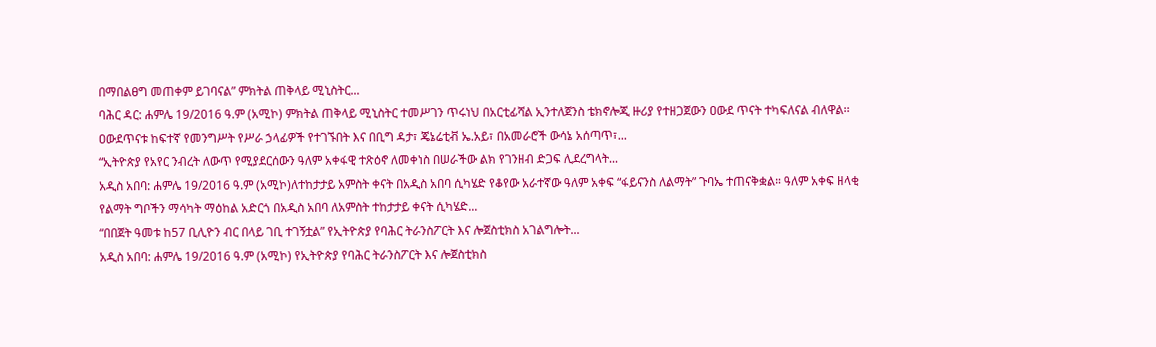በማበልፀግ መጠቀም ይገባናል” ምክትል ጠቅላይ ሚኒስትር...
ባሕር ዳር: ሐምሌ 19/2016 ዓ.ም (አሚኮ) ምክትል ጠቅላይ ሚኒስትር ተመሥገን ጥሩነህ በአርቲፊሻል ኢንተለጀንስ ቴክኖሎጂ ዙሪያ የተዘጋጀውን ዐውደ ጥናት ተካፍለናል ብለዋል፡፡ ዐውደጥናቱ ከፍተኛ የመንግሥት የሥራ ኃላፊዎች የተገኙበት እና በቢግ ዳታ፣ ጄኔሬቲቭ ኤ.አይ፣ በአመራሮች ውሳኔ አሰጣጥ፣...
“ኢትዮጵያ የአየር ንብረት ለውጥ የሚያደርሰውን ዓለም አቀፋዊ ተጽዕኖ ለመቀነስ በሠራችው ልክ የገንዘብ ድጋፍ ሊደረግላት...
አዲስ አበባ: ሐምሌ 19/2016 ዓ.ም (አሚኮ)ለተከታታይ አምስት ቀናት በአዲስ አበባ ሲካሄድ የቆየው አራተኛው ዓለም አቀፍ “ፋይናንስ ለልማት” ጉባኤ ተጠናቅቋል። ዓለም አቀፍ ዘላቂ የልማት ግቦችን ማሳካት ማዕከል አድርጎ በአዲስ አበባ ለአምስት ተከታታይ ቀናት ሲካሄድ...
“በበጀት ዓመቱ ከ57 ቢሊዮን ብር በላይ ገቢ ተገኝቷል” የኢትዮጵያ የባሕር ትራንስፖርት እና ሎጀስቲክስ አገልግሎት...
አዲስ አበባ: ሐምሌ 19/2016 ዓ.ም (አሚኮ) የኢትዮጵያ የባሕር ትራንስፖርት እና ሎጀስቲክስ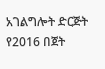አገልግሎት ድርጅት የ2016 በጀት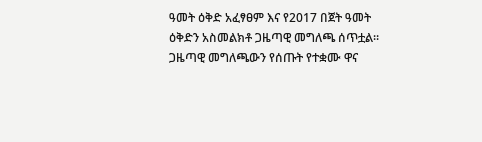ዓመት ዕቅድ አፈፃፀም እና የ2017 በጀት ዓመት ዕቅድን አስመልክቶ ጋዜጣዊ መግለጫ ሰጥቷል።
ጋዜጣዊ መግለጫውን የሰጡት የተቋሙ ዋና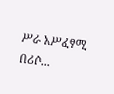ሥራ አሥፈፃሚ በሪሶ...